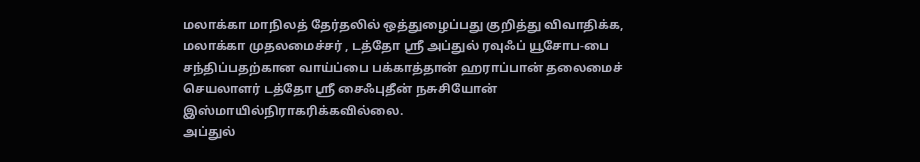மலாக்கா மாநிலத் தேர்தலில் ஒத்துழைப்பது குறித்து விவாதிக்க, மலாக்கா முதலமைச்சர் , டத்தோ ஸ்ரீ அப்துல் ரவுஃப் யூசோப-பை சந்திப்பதற்கான வாய்ப்பை பக்காத்தான் ஹராப்பான் தலைமைச் செயலாளர் டத்தோ ஸ்ரீ சைஃபுதீன் நசுசியோன் இஸ்மாயில்நிராகரிக்கவில்லை.
அப்துல்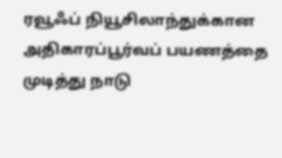ரவூஃப் நியூசிலாந்துக்கான அதிகாரப்பூர்வப் பயணத்தை முடித்து நாடு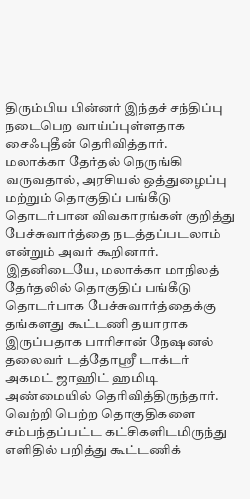திரும்பிய பின்னர் இந்தச் சந்திப்பு நடைபெற வாய்ப்புள்ளதாக சைஃபுதீன் தெரிவித்தார்.
மலாக்கா தேர்தல் நெருங்கி வருவதால், அரசியல் ஒத்துழைப்பு மற்றும் தொகுதிப் பங்கீடு தொடர்பான விவகாரங்கள் குறித்து பேச்சுவார்த்தை நடத்தப்படலாம் என்றும் அவர் கூறினார்.
இதனிடையே, மலாக்கா மாநிலத் தேர்தலில் தொகுதிப் பங்கீடு தொடர்பாக பேச்சுவார்த்தைக்கு தங்களது கூட்டணி தயாராக இருப்பதாக பாரிசான் நேஷனல் தலைவர் டத்தோஸ்ரீ டாக்டர் அகமட் ஜாஹிட் ஹமிடி அண்மையில் தெரிவித்திருந்தார்.
வெற்றி பெற்ற தொகுதிகளை சம்பந்தப்பட்ட கட்சிகளிடமிருந்து எளிதில் பறித்து கூட்டணிக்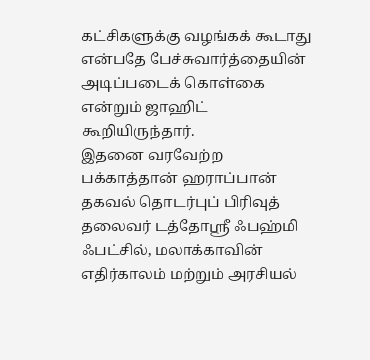கட்சிகளுக்கு வழங்கக் கூடாது என்பதே பேச்சுவார்த்தையின் அடிப்படைக் கொள்கை என்றும் ஜாஹிட் கூறியிருந்தார்.
இதனை வரவேற்ற பக்காத்தான் ஹராப்பான் தகவல் தொடர்புப் பிரிவுத் தலைவர் டத்தோஸ்ரீ ஃபஹ்மி ஃபட்சில், மலாக்காவின் எதிர்காலம் மற்றும் அரசியல்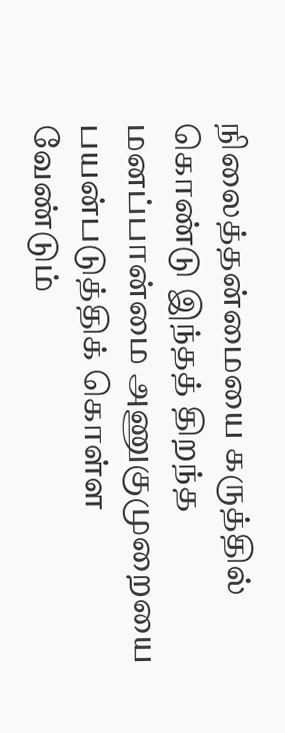நிலைத்தன்மையை கருத்தில் கொண்டு இந்தத் திறந்த மனப்பான்மை அணுகுமுறையை பயன்படுத்திக் கொள்ள வேண்டும்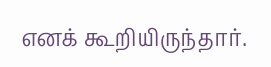எனக் கூறியிருந்தார்.